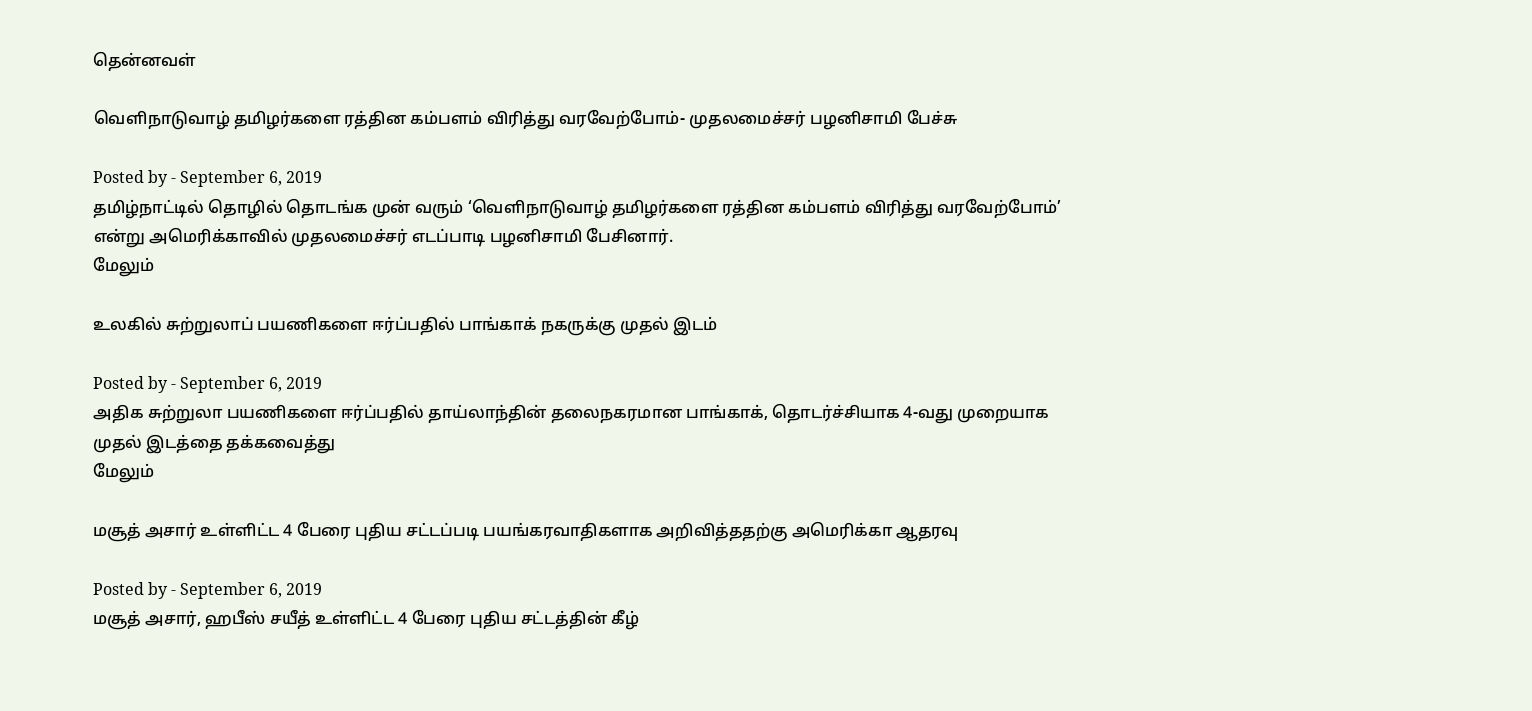தென்னவள்

வெளிநாடுவாழ் தமிழர்களை ரத்தின கம்பளம் விரித்து வரவேற்போம்- முதலமைச்சர் பழனிசாமி பேச்சு

Posted by - September 6, 2019
தமிழ்நாட்டில் தொழில் தொடங்க முன் வரும் ‘வெளிநாடுவாழ் தமிழர்களை ரத்தின கம்பளம் விரித்து வரவேற்போம்’ என்று அமெரிக்காவில் முதலமைச்சர் எடப்பாடி பழனிசாமி பேசினார்.
மேலும்

உலகில் சுற்றுலாப் பயணிகளை ஈர்ப்பதில் பாங்காக் நகருக்கு முதல் இடம்

Posted by - September 6, 2019
அதிக சுற்றுலா பயணிகளை ஈர்ப்பதில் தாய்லாந்தின் தலைநகரமான பாங்காக், தொடர்ச்சியாக 4-வது முறையாக முதல் இடத்தை தக்கவைத்து
மேலும்

மசூத் அசார் உள்ளிட்ட 4 பேரை புதிய சட்டப்படி பயங்கரவாதிகளாக அறிவித்ததற்கு அமெரிக்கா ஆதரவு

Posted by - September 6, 2019
மசூத் அசார், ஹபீஸ் சயீத் உள்ளிட்ட 4 பேரை புதிய சட்டத்தின் கீழ்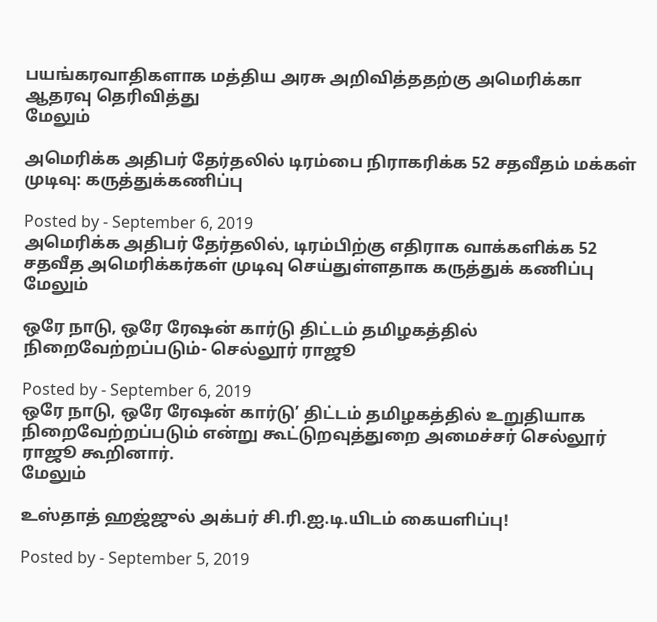பயங்கரவாதிகளாக மத்திய அரசு அறிவித்ததற்கு அமெரிக்கா ஆதரவு தெரிவித்து
மேலும்

அமெரிக்க அதிபர் தேர்தலில் டிரம்பை நிராகரிக்க 52 சதவீதம் மக்கள் முடிவு: கருத்துக்கணிப்பு

Posted by - September 6, 2019
அமெரிக்க அதிபர் தேர்தலில், டிரம்பிற்கு எதிராக வாக்களிக்க 52 சதவீத அமெரிக்கர்கள் முடிவு செய்துள்ளதாக கருத்துக் கணிப்பு
மேலும்

ஒரே நாடு, ஒரே ரேஷன் கார்டு திட்டம் தமிழகத்தில் நிறைவேற்றப்படும்- செல்லூர் ராஜூ

Posted by - September 6, 2019
ஒரே நாடு, ஒரே ரேஷன் கார்டு’ திட்டம் தமிழகத்தில் உறுதியாக நிறைவேற்றப்படும் என்று கூட்டுறவுத்துறை அமைச்சர் செல்லூர் ராஜூ கூறினார்.
மேலும்

உஸ்தாத் ஹஜ்ஜுல் அக்பர் சி.ரி.ஐ.டி.யிடம் கையளிப்பு!

Posted by - September 5, 2019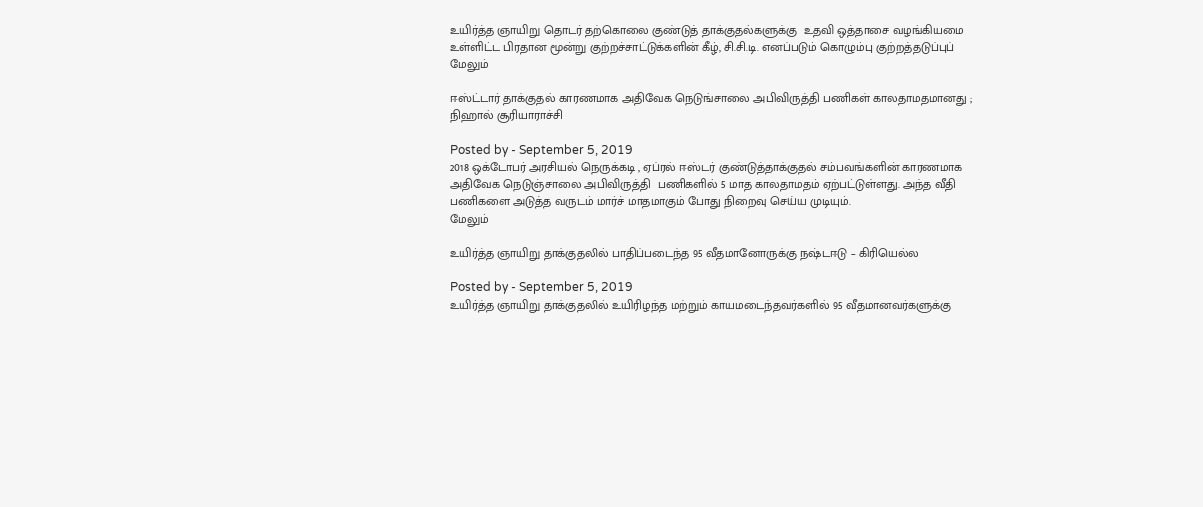உயிர்த்த ஞாயிறு தொடர் தற்கொலை குண்டுத் தாக்குதல்களுக்கு  உதவி ஒத்தாசை வழங்கியமை உள்ளிட்ட பிரதான மூன்று குற்றச்சாட்டுக்களின் கீழ், சி.சி.டி. எனப்படும் கொழும்பு குற்றத்தடுப்புப்
மேலும்

ஈஸ்ட்டார் தாக்குதல் காரணமாக அதிவேக நெடுங்சாலை அபிவிருத்தி பணிகள் காலதாமதமானது ; நிஹால் சூரியாராச்சி

Posted by - September 5, 2019
2018 ஒக்டோபர் அரசியல் நெருக்கடி , ஏப்ரல் ஈஸ்டர் குண்டுத்தாக்குதல் சம்பவங்களின் காரணமாக அதிவேக நெடுஞ்சாலை அபிவிருத்தி  பணிகளில் 5 மாத காலதாமதம் ஏற்பட்டுள்ளது. அந்த வீதி   பணிகளை அடுத்த வருடம் மார்ச் மாதமாகும் போது நிறைவு செய்ய முடியும்.
மேலும்

உயிர்த்த ஞாயிறு தாக்குதலில் பாதிப்படைந்த 95 வீதமானோருக்கு நஷ்டஈடு – கிரியெல்ல

Posted by - September 5, 2019
உயிர்த்த ஞாயிறு தாக்குதலில் உயிரிழந்த மற்றும் காயமடைந்தவர்களில் 95 வீதமானவர்களுக்கு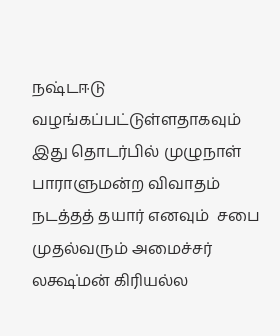நஷ்டஈடு வழங்கப்பட்டுள்ளதாகவும் இது தொடர்பில் முழுநாள் பாராளுமன்ற விவாதம் நடத்தத் தயார் எனவும்  சபை முதல்வரும் அமைச்சர் லக்ஷ்மன் கிரியல்ல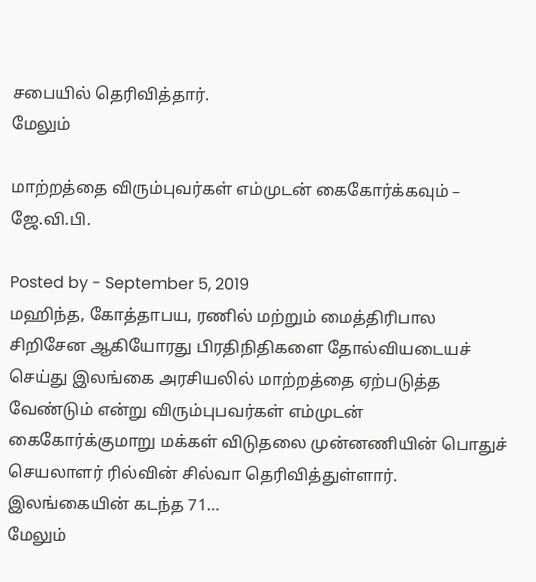சபையில் தெரிவித்தார்.
மேலும்

மாற்றத்தை விரும்புவர்கள் எம்முடன் கைகோர்க்கவும் – ஜே.வி.பி.

Posted by - September 5, 2019
மஹிந்த, கோத்தாபய, ரணில் மற்றும் மைத்திரிபால சிறிசேன ஆகியோரது பிரதிநிதிகளை தோல்வியடையச் செய்து இலங்கை அரசியலில் மாற்றத்தை ஏற்படுத்த வேண்டும் என்று விரும்புபவர்கள் எம்முடன் கைகோர்க்குமாறு மக்கள் விடுதலை முன்னணியின் பொதுச் செயலாளர் ரில்வின் சில்வா தெரிவித்துள்ளார். இலங்கையின் கடந்த 71…
மேலும்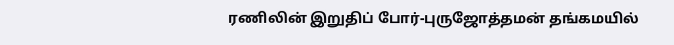ரணிலின் இறுதிப் போர்-புருஜோத்தமன் தங்கமயில்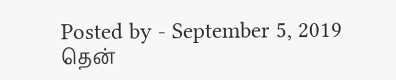Posted by - September 5, 2019
தென்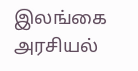இலங்கை அரசியல்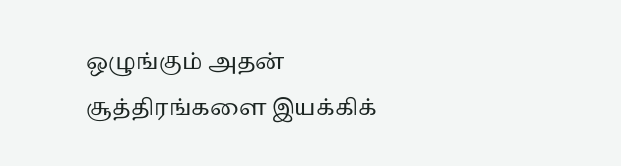ஒழுங்கும் அதன் சூத்திரங்களை இயக்கிக்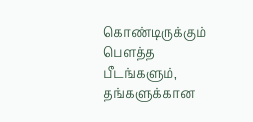கொண்டிருக்கும் பௌத்த பீடங்களும், தங்களுக்கான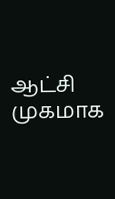ஆட்சி முகமாக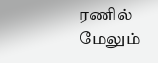ரணில்
மேலும்